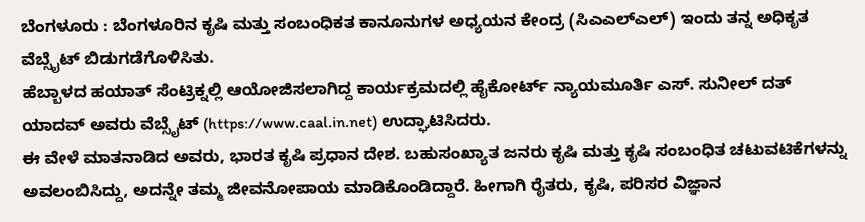ಬೆಂಗಳೂರು : ಬೆಂಗಳೂರಿನ ಕೃಷಿ ಮತ್ತು ಸಂಬಂಧಿಕತ ಕಾನೂನುಗಳ ಅಧ್ಯಯನ ಕೇಂದ್ರ (ಸಿಎಎಲ್ಎಲ್) ಇಂದು ತನ್ನ ಅಧಿಕೃತ ವೆಬ್ಸೈಟ್ ಬಿಡುಗಡೆಗೊಳಿಸಿತು.
ಹೆಬ್ಬಾಳದ ಹಯಾತ್ ಸೆಂಟ್ರಿಕ್ನಲ್ಲಿ ಆಯೋಜಿಸಲಾಗಿದ್ದ ಕಾರ್ಯಕ್ರಮದಲ್ಲಿ ಹೈಕೋರ್ಟ್ ನ್ಯಾಯಮೂರ್ತಿ ಎಸ್. ಸುನೀಲ್ ದತ್ ಯಾದವ್ ಅವರು ವೆಬ್ಸೈಟ್ (https://www.caal.in.net) ಉದ್ಘಾಟಿಸಿದರು.
ಈ ವೇಳೆ ಮಾತನಾಡಿದ ಅವರು, ಭಾರತ ಕೃಷಿ ಪ್ರಧಾನ ದೇಶ. ಬಹುಸಂಖ್ಯಾತ ಜನರು ಕೃಷಿ ಮತ್ತು ಕೃಷಿ ಸಂಬಂಧಿತ ಚಟುವಟಿಕೆಗಳನ್ನು ಅವಲಂಬಿಸಿದ್ದು, ಅದನ್ನೇ ತಮ್ಮ ಜೀವನೋಪಾಯ ಮಾಡಿಕೊಂಡಿದ್ದಾರೆ. ಹೀಗಾಗಿ ರೈತರು, ಕೃಷಿ, ಪರಿಸರ ವಿಜ್ಞಾನ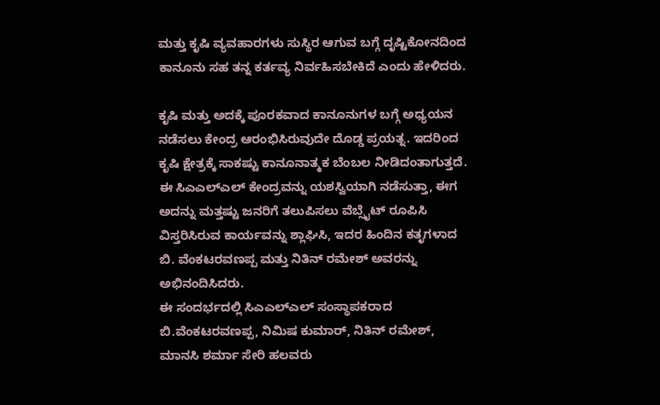ಮತ್ತು ಕೃಷಿ ವ್ಯವಹಾರಗಳು ಸುಸ್ಥಿರ ಆಗುವ ಬಗ್ಗೆ ದೃಷ್ಟಿಕೋನದಿಂದ ಕಾನೂನು ಸಹ ತನ್ನ ಕರ್ತವ್ಯ ನಿರ್ವಹಿಸಬೇಕಿದೆ ಎಂದು ಹೇಳಿದರು.

ಕೃಷಿ ಮತ್ತು ಅದಕ್ಕೆ ಪೂರಕವಾದ ಕಾನೂನುಗಳ ಬಗ್ಗೆ ಅಧ್ಯಯನ ನಡೆಸಲು ಕೇಂದ್ರ ಆರಂಭಿಸಿರುವುದೇ ದೊಡ್ಡ ಪ್ರಯತ್ನ. ಇದರಿಂದ ಕೃಷಿ ಕ್ಷೇತ್ರಕ್ಕೆ ಸಾಕಷ್ಟು ಕಾನೂನಾತ್ಮಕ ಬೆಂಬಲ ನೀಡಿದಂತಾಗುತ್ತದೆ. ಈ ಸಿಎಎಲ್ಎಲ್ ಕೇಂದ್ರವನ್ನು ಯಶಸ್ವಿಯಾಗಿ ನಡೆಸುತ್ತಾ, ಈಗ ಅದನ್ನು ಮತ್ತಷ್ಟು ಜನರಿಗೆ ತಲುಪಿಸಲು ವೆಬ್ಸೈಟ್ ರೂಪಿಸಿ ವಿಸ್ತರಿಸಿರುವ ಕಾರ್ಯವನ್ನು ಶ್ಲಾಘಿಸಿ, ಇದರ ಹಿಂದಿನ ಕತೃಗಳಾದ ಬಿ. ವೆಂಕಟರವಣಪ್ಪ ಮತ್ತು ನಿತಿನ್ ರಮೇಶ್ ಅವರನ್ನು ಅಭಿನಂದಿಸಿದರು.
ಈ ಸಂದರ್ಭದಲ್ಲಿ ಸಿಎಎಲ್ಎಲ್ ಸಂಸ್ಥಾಪಕರಾದ ಬಿ.ವೆಂಕಟರವಣಪ್ಪ, ನಿಮಿಷ ಕುಮಾರ್, ನಿತಿನ್ ರಮೇಶ್, ಮಾನಸಿ ಶರ್ಮಾ ಸೇರಿ ಹಲವರು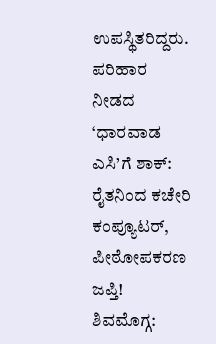ಉಪಸ್ಥಿತರಿದ್ದರು.
ಪರಿಹಾರ ನೀಡದ ‘ಧಾರವಾಡ ಎಸಿ’ಗೆ ಶಾಕ್: ರೈತನಿಂದ ಕಚೇರಿ ಕಂಪ್ಯೂಟರ್, ಪೀಠೋಪಕರಣ ಜಪ್ತಿ!
ಶಿವಮೊಗ್ಗ: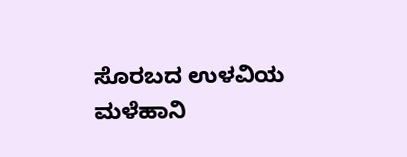ಸೊರಬದ ಉಳವಿಯ ಮಳೆಹಾನಿ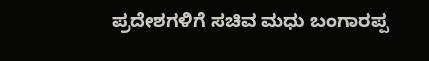ಪ್ರದೇಶಗಳಿಗೆ ಸಚಿವ ಮಧು ಬಂಗಾರಪ್ಪ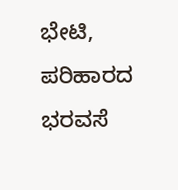ಭೇಟಿ, ಪರಿಹಾರದ ಭರವಸೆ